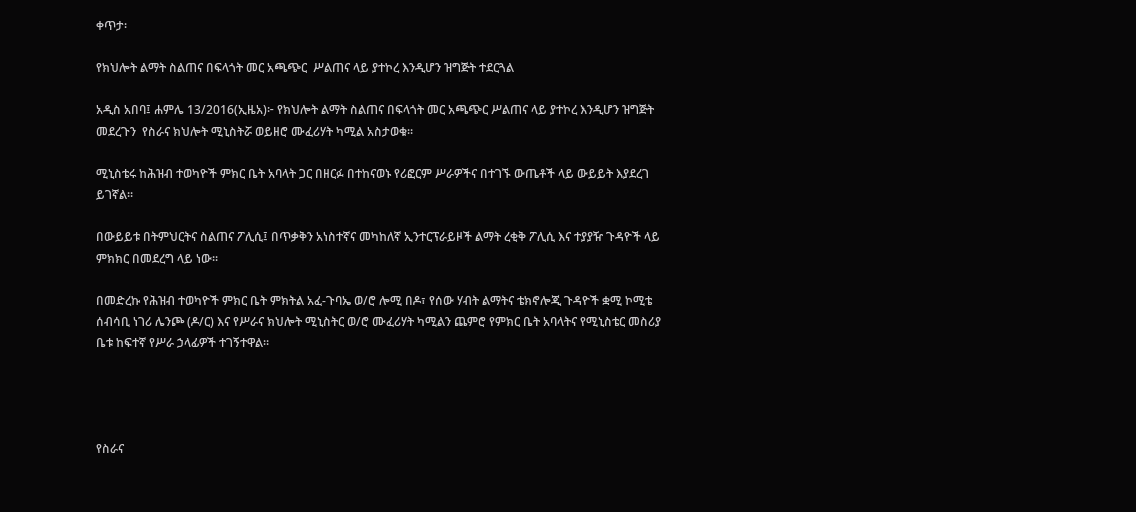ቀጥታ፡

የክህሎት ልማት ስልጠና በፍላጎት መር አጫጭር  ሥልጠና ላይ ያተኮረ እንዲሆን ዝግጅት ተደርጓል

አዲስ አበባ፤ ሐምሌ 13/2016(ኢዜአ)፦ የክህሎት ልማት ስልጠና በፍላጎት መር አጫጭር ሥልጠና ላይ ያተኮረ እንዲሆን ዝግጅት መደረጉን  የስራና ክህሎት ሚኒስትሯ ወይዘሮ ሙፈሪሃት ካሚል አስታወቁ፡፡

ሚኒስቴሩ ከሕዝብ ተወካዮች ምክር ቤት አባላት ጋር በዘርፉ በተከናወኑ የሪፎርም ሥራዎችና በተገኙ ውጤቶች ላይ ውይይት እያደረገ ይገኛል፡፡

በውይይቱ በትምህርትና ስልጠና ፖሊሲ፤ በጥቃቅን አነስተኛና መካከለኛ ኢንተርፕራይዞች ልማት ረቂቅ ፖሊሲ እና ተያያዥ ጉዳዮች ላይ ምክክር በመደረግ ላይ ነው፡፡

በመድረኩ የሕዝብ ተወካዮች ምክር ቤት ምክትል አፈ-ጉባኤ ወ/ሮ ሎሚ በዶ፣ የሰው ሃብት ልማትና ቴክኖሎጂ ጉዳዮች ቋሚ ኮሚቴ ሰብሳቢ ነገሪ ሌንጮ (ዶ/ር) እና የሥራና ክህሎት ሚኒስትር ወ/ሮ ሙፈሪሃት ካሚልን ጨምሮ የምክር ቤት አባላትና የሚኒስቴር መስሪያ ቤቱ ከፍተኛ የሥራ ኃላፊዎች ተገኝተዋል፡፡




የስራና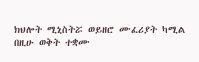ክህሎት ሚኒስትሯ ወይዘሮ ሙፈሪያት ካሚል በዚሁ ወቅት ተቋሙ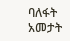ባለፋት አመታት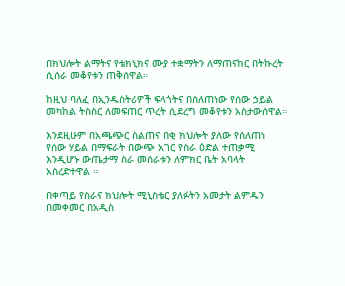በክህሎት ልማትና የቴክኒክና ሙያ ተቋማትን ለማጠናከር በትኩረት ሲሰራ መቆየቱን ጠቅሰዋል።

ከዚህ ባለፈ በኢንዱስትሪዎች ፍላጎትና በሰለጠነው የሰው ኃይል መካከል ትስስር ለመፍጠር ጥረት ሲደረግ መቆየቱን አስታውሰዋል።

እንደዚሁም በአጫጭር ስልጠና በቂ ክህሎት ያለው የሰለጠነ የሰው ሃይል በማፍራት በውጭ አገር የስራ ዕድል ተጠቃሚ እንዲሆኑ ውጤታማ ስራ መሰራቱን ለምክር ቤት አባላት አስረድተዋል ።

በቀጣይ የስራና ክህሎት ሚኒስቴር ያለፉትን አመታት ልምዱን በመቀመር በአዲስ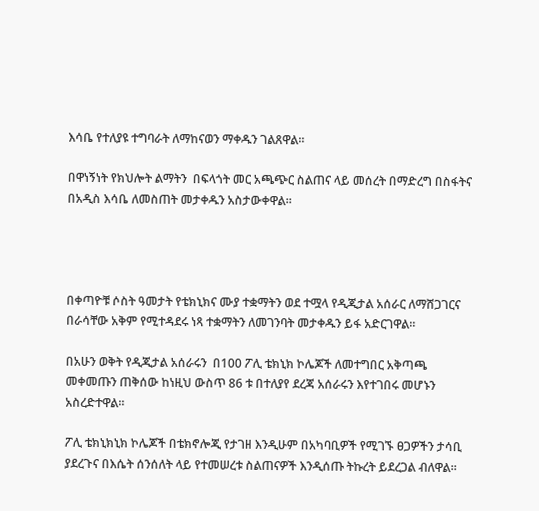እሳቤ የተለያዩ ተግባራት ለማከናወን ማቀዱን ገልጸዋል።

በዋነኝነት የክህሎት ልማትን  በፍላጎት መር አጫጭር ስልጠና ላይ መሰረት በማድረግ በስፋትና በአዲስ እሳቤ ለመስጠት መታቀዱን አስታውቀዋል።




በቀጣዮቹ ሶስት ዓመታት የቴክኒክና ሙያ ተቋማትን ወደ ተሟላ የዲጂታል አሰራር ለማሸጋገርና በራሳቸው አቅም የሚተዳደሩ ነጻ ተቋማትን ለመገንባት መታቀዱን ይፋ አድርገዋል።

በአሁን ወቅት የዲጂታል አሰራሩን  በ100 ፖሊ ቴክኒክ ኮሌጆች ለመተግበር አቅጣጫ መቀመጡን ጠቅሰው ከነዚህ ውስጥ 86 ቱ በተለያየ ደረጃ አሰራሩን እየተገበሩ መሆኑን አስረድተዋል።

ፖሊ ቴክኒክኒክ ኮሌጆች በቴክኖሎጂ የታገዘ እንዲሁም በአካባቢዎች የሚገኙ ፀጋዎችን ታሳቢ ያደረጉና በእሴት ሰንሰለት ላይ የተመሠረቱ ስልጠናዎች እንዲሰጡ ትኩረት ይደረጋል ብለዋል።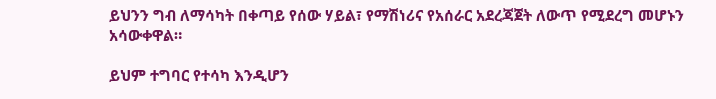ይህንን ግብ ለማሳካት በቀጣይ የሰው ሃይል፣ የማሽነሪና የአሰራር አደረጃጀት ለውጥ የሚደረግ መሆኑን አሳውቀዋል።

ይህም ተግባር የተሳካ እንዲሆን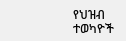የህዝብ ተወካዮች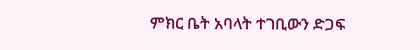ምክር ቤት አባላት ተገቢውን ድጋፍ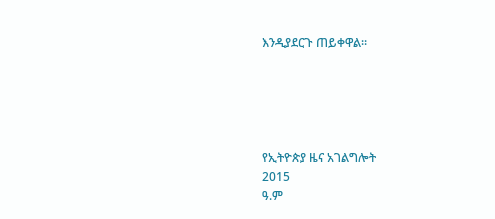እንዲያደርጉ ጠይቀዋል።





የኢትዮጵያ ዜና አገልግሎት
2015
ዓ.ም